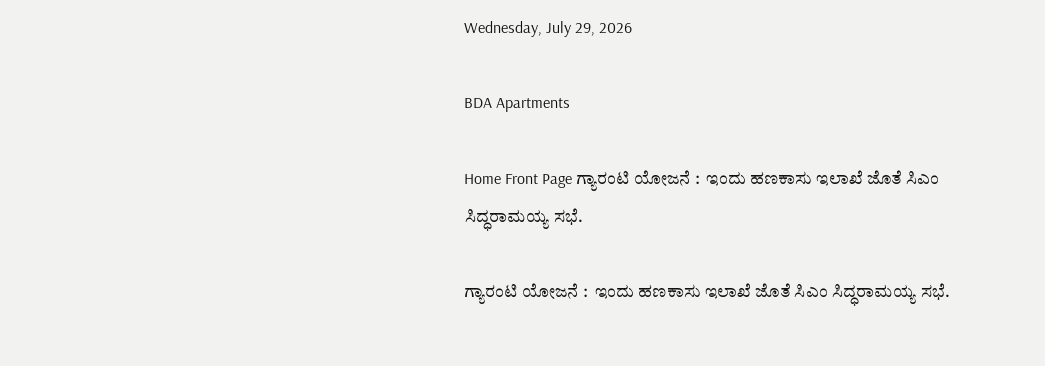Wednesday, July 29, 2026

BDA Apartments

Home Front Page ಗ್ಯಾರಂಟಿ ಯೋಜನೆ :  ಇಂದು ಹಣಕಾಸು ಇಲಾಖೆ ಜೊತೆ ಸಿಎಂ ಸಿದ್ಧರಾಮಯ್ಯ ಸಭೆ.

ಗ್ಯಾರಂಟಿ ಯೋಜನೆ :  ಇಂದು ಹಣಕಾಸು ಇಲಾಖೆ ಜೊತೆ ಸಿಎಂ ಸಿದ್ಧರಾಮಯ್ಯ ಸಭೆ.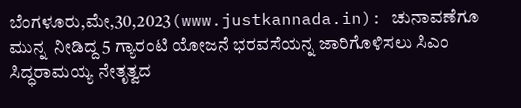ಬೆಂಗಳೂರು,ಮೇ,30,2023(www.justkannada.in): ಚುನಾವಣೆಗೂ ಮುನ್ನ  ನೀಡಿದ್ದ 5 ಗ್ಯಾರಂಟಿ ಯೋಜನೆ ಭರವಸೆಯನ್ನ ಜಾರಿಗೊಳಿಸಲು ಸಿಎಂ ಸಿದ್ಧರಾಮಯ್ಯ ನೇತೃತ್ವದ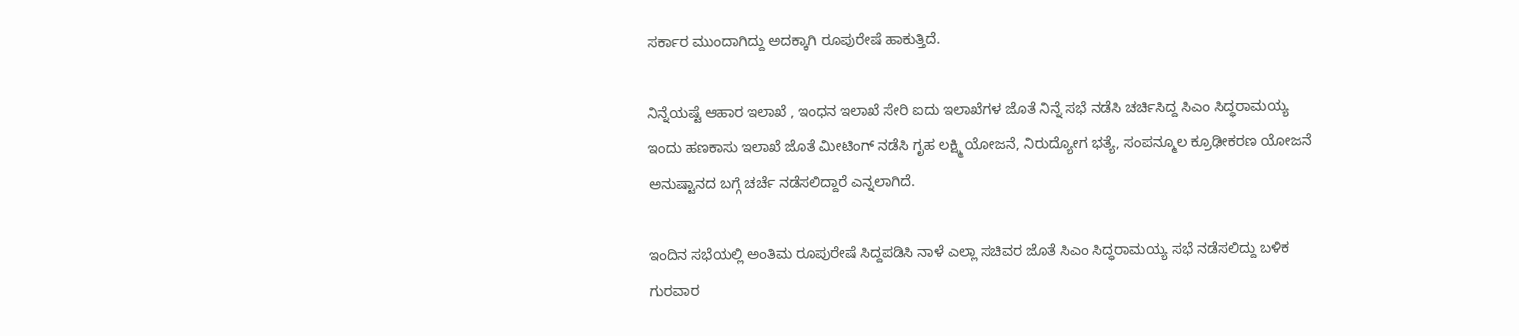ಸರ್ಕಾರ ಮುಂದಾಗಿದ್ದು ಅದಕ್ಕಾಗಿ ರೂಪುರೇಷೆ ಹಾಕುತ್ತಿದೆ.

ನಿನ್ನೆಯಷ್ಟೆ ಆಹಾರ ಇಲಾಖೆ , ಇಂಧನ ಇಲಾಖೆ ಸೇರಿ ಐದು ಇಲಾಖೆಗಳ ಜೊತೆ ನಿನ್ನೆ ಸಭೆ ನಡೆಸಿ ಚರ್ಚಿಸಿದ್ದ ಸಿಎಂ ಸಿದ‍್ಧರಾಮಯ್ಯ ಇಂದು ಹಣಕಾಸು ಇಲಾಖೆ ಜೊತೆ ಮೀಟಿಂಗ್ ನಡೆಸಿ ಗೃಹ ಲಕ್ಷ್ಮಿ ಯೋಜನೆ, ನಿರುದ್ಯೋಗ ಭತ್ಯೆ, ಸಂಪನ್ಮೂಲ ಕ್ರೂಢೀಕರಣ ಯೋಜನೆ ಅನುಷ್ಟಾನದ ಬಗ್ಗೆ ಚರ್ಚೆ ನಡೆಸಲಿದ್ದಾರೆ ಎನ್ನಲಾಗಿದೆ.

ಇಂದಿನ ಸಭೆಯಲ್ಲಿ ಅಂತಿಮ ರೂಪುರೇಷೆ ಸಿದ್ದಪಡಿಸಿ ನಾಳೆ ಎಲ್ಲಾ ಸಚಿವರ ಜೊತೆ ಸಿಎಂ ಸಿದ್ಧರಾಮಯ್ಯ ಸಭೆ ನಡೆಸಲಿದ್ದು ಬಳಿಕ ಗುರವಾರ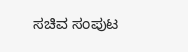ಸಚಿವ ಸಂಪುಟ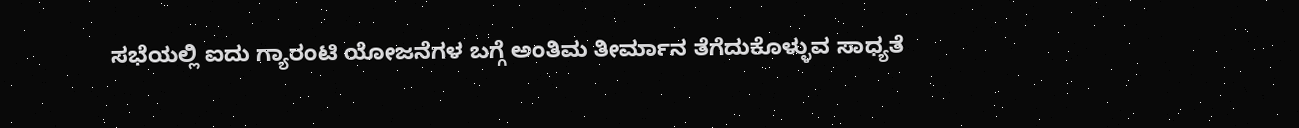ಸಭೆಯಲ್ಲಿ ಐದು ಗ್ಯಾರಂಟಿ ಯೋಜನೆಗಳ ಬಗ್ಗೆ ಅಂತಿಮ ತೀರ್ಮಾನ ತೆಗೆದುಕೊಳ್ಳುವ ಸಾಧ್ಯತೆ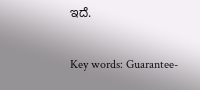ಇದೆ.

Key words: Guarantee-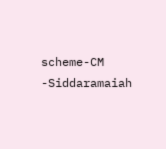scheme-CM -Siddaramaiah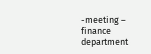-meeting – finance department